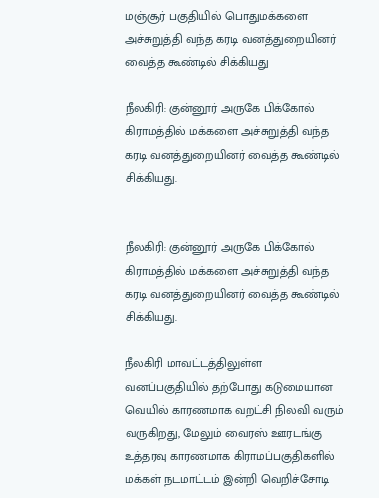மஞ்சூர் பகுதியில் பொதுமக்களை அச்சுறுத்தி வந்த கரடி வனத்துறையினர் வைத்த கூண்டில் சிக்கியது

நீலகிரி: குன்னூர் அருகே பிக்கோல் கிராமத்தில் மக்களை அச்சுறுத்தி வந்த கரடி வனத்துறையினர் வைத்த கூண்டில் சிக்கியது.


நீலகிரி: குன்னூர் அருகே பிக்கோல் கிராமத்தில் மக்களை அச்சுறுத்தி வந்த கரடி வனத்துறையினர் வைத்த கூண்டில் சிக்கியது.

நீலகிரி மாவட்டத்திலுள்ள வனப்பகுதியில் தற்போது கடுமையான வெயில் காரணமாக வறட்சி நிலவி வரும் வருகிறது, மேலும் வைரஸ் ஊரடங்கு உத்தரவு காரணமாக கிராமப்பகுதிகளில் மக்கள் நடமாட்டம் இன்றி வெறிச்சோடி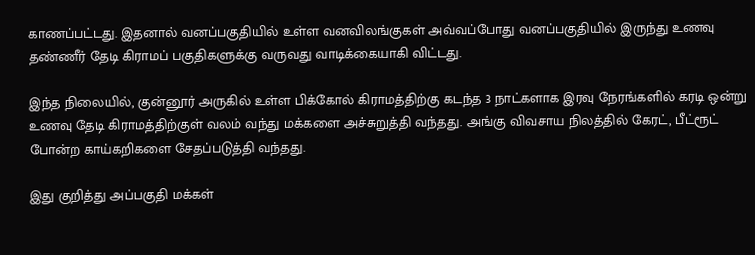காணப்பட்டது. இதனால் வனப்பகுதியில் உள்ள வனவிலங்குகள் அவ்வப்போது வனப்பகுதியில் இருந்து உணவு தண்ணீர் தேடி கிராமப் பகுதிகளுக்கு வருவது வாடிக்கையாகி விட்டது.

இந்த நிலையில், குன்னூர் அருகில் உள்ள பிக்கோல் கிராமத்திற்கு கடந்த 3 நாட்களாக இரவு நேரங்களில் கரடி ஒன்று உணவு தேடி கிராமத்திற்குள் வலம் வந்து மக்களை அச்சுறுத்தி வந்தது. அங்கு விவசாய நிலத்தில் கேரட், பீட்ரூட் போன்ற காய்கறிகளை சேதப்படுத்தி வந்தது.

இது குறித்து அப்பகுதி மக்கள்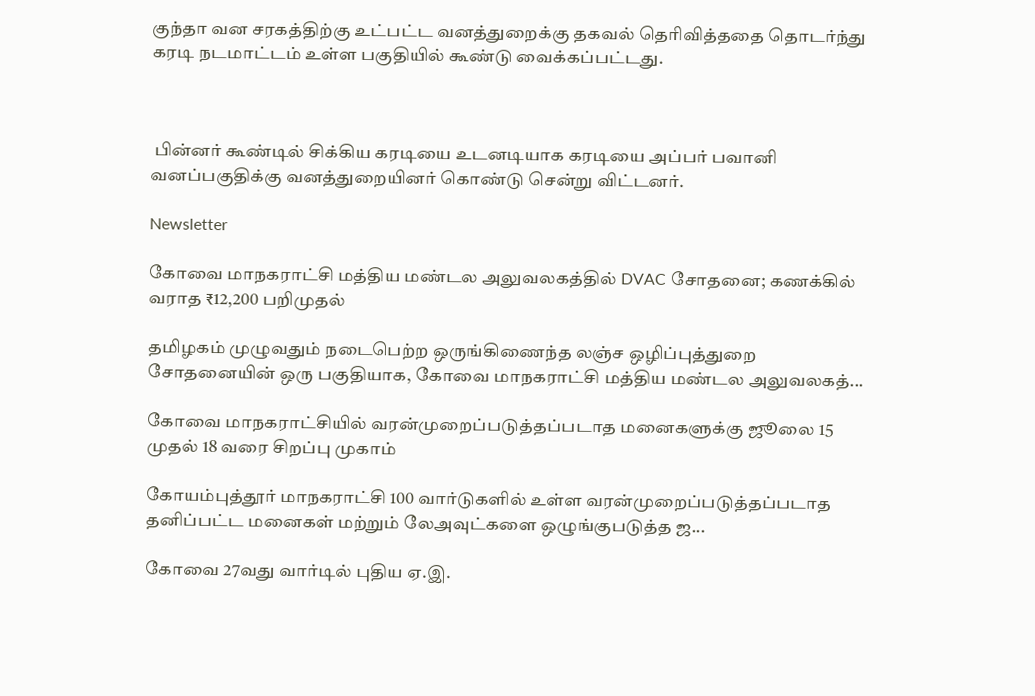குந்தா வன சரகத்திற்கு உட்பட்ட வனத்துறைக்கு தகவல் தெரிவித்ததை தொடர்ந்து கரடி நடமாட்டம் உள்ள பகுதியில் கூண்டு வைக்கப்பட்டது.



 பின்னர் கூண்டில் சிக்கிய கரடியை உடனடியாக கரடியை அப்பர் பவானி வனப்பகுதிக்கு வனத்துறையினர் கொண்டு சென்று விட்டனர்.

Newsletter

கோவை மாநகராட்சி மத்திய மண்டல அலுவலகத்தில் DVAC சோதனை; கணக்கில் வராத ₹12,200 பறிமுதல்

தமிழகம் முழுவதும் நடைபெற்ற ஒருங்கிணைந்த லஞ்ச ஒழிப்புத்துறை சோதனையின் ஒரு பகுதியாக, கோவை மாநகராட்சி மத்திய மண்டல அலுவலகத்...

கோவை மாநகராட்சியில் வரன்முறைப்படுத்தப்படாத மனைகளுக்கு ஜூலை 15 முதல் 18 வரை சிறப்பு முகாம்

கோயம்புத்தூர் மாநகராட்சி 100 வார்டுகளில் உள்ள வரன்முறைப்படுத்தப்படாத தனிப்பட்ட மனைகள் மற்றும் லேஅவுட்களை ஒழுங்குபடுத்த ஜ...

கோவை 27வது வார்டில் புதிய ஏ.இ.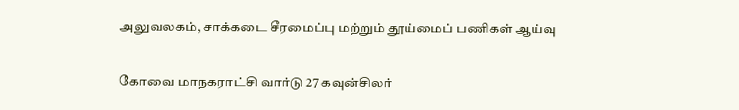அலுவலகம், சாக்கடை சீரமைப்பு மற்றும் தூய்மைப் பணிகள் ஆய்வு

கோவை மாநகராட்சி வார்டு 27 கவுன்சிலர்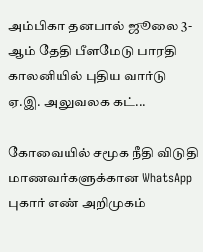அம்பிகா தனபால் ஜூலை 3-ஆம் தேதி பீளமேடு பாரதி காலனியில் புதிய வார்டு ஏ.இ. அலுவலக கட்...

கோவையில் சமூக நீதி விடுதி மாணவர்களுக்கான WhatsApp புகார் எண் அறிமுகம்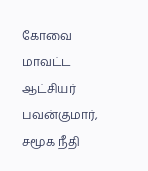கோவை மாவட்ட ஆட்சியர் பவன்குமார், சமூக நீதி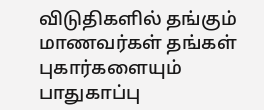விடுதிகளில் தங்கும் மாணவர்கள் தங்கள் புகார்களையும் பாதுகாப்பு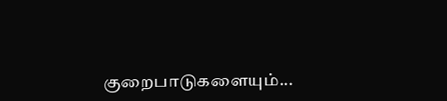குறைபாடுகளையும்...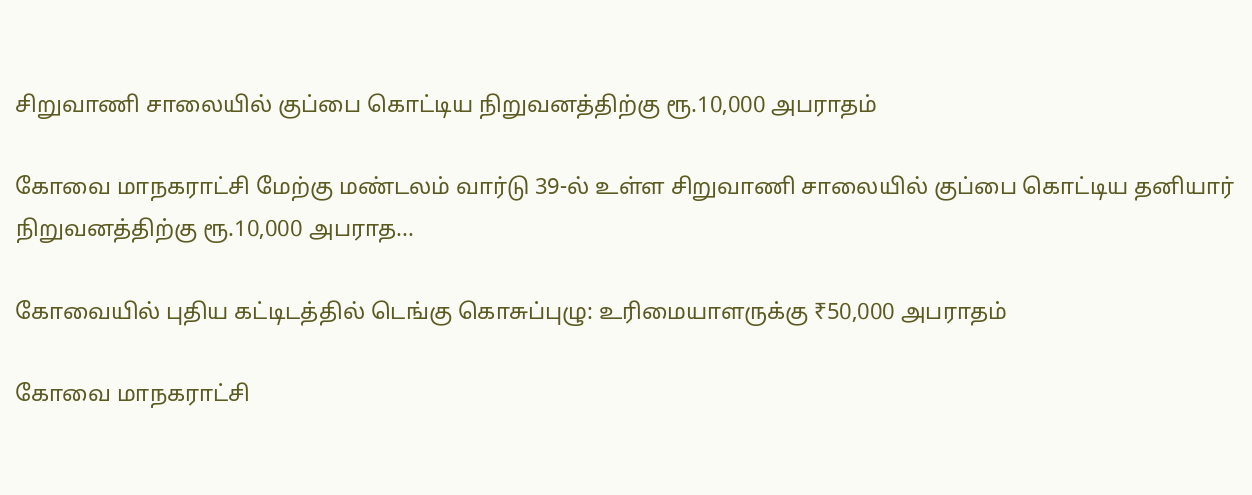சிறுவாணி சாலையில் குப்பை கொட்டிய நிறுவனத்திற்கு ரூ.10,000 அபராதம்

கோவை மாநகராட்சி மேற்கு மண்டலம் வார்டு 39-ல் உள்ள சிறுவாணி சாலையில் குப்பை கொட்டிய தனியார் நிறுவனத்திற்கு ரூ.10,000 அபராத...

கோவையில் புதிய கட்டிடத்தில் டெங்கு கொசுப்புழு: உரிமையாளருக்கு ₹50,000 அபராதம்

கோவை மாநகராட்சி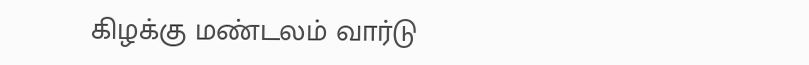கிழக்கு மண்டலம் வார்டு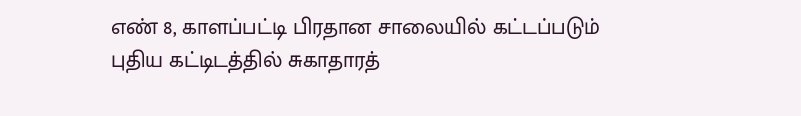எண் 8, காளப்பட்டி பிரதான சாலையில் கட்டப்படும் புதிய கட்டிடத்தில் சுகாதாரத்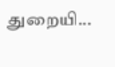துறையி...